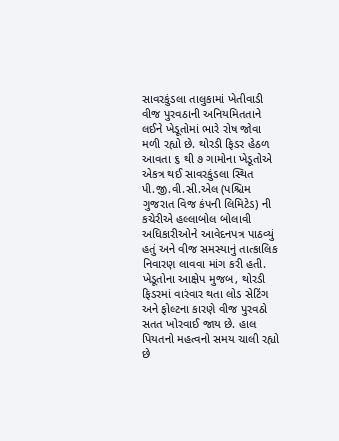સાવરકુંડલા તાલુકામાં ખેતીવાડી વીજ પુરવઠાની અનિયમિતતાને લઈને ખેડૂતોમાં ભારે રોષ જોવા મળી રહ્યો છે. થોરડી ફિડર હેઠળ આવતા ૬ થી ૭ ગામોના ખેડૂતોએ એકત્ર થઈ સાવરકુંડલા સ્થિત પી.જી.વી.સી.એલ (પશ્ચિમ ગુજરાત વિજ કંપની લિમિટેડ) ની કચેરીએ હલ્લાબોલ બોલાવી અધિકારીઓને આવેદનપત્ર પાઠવ્યું હતું અને વીજ સમસ્યાનું તાત્કાલિક નિવારણ લાવવા માંગ કરી હતી.
ખેડૂતોના આક્ષેપ મુજબ, થોરડી ફિડરમાં વારંવાર થતા લોડ સેટિંગ અને ફોલ્ટના કારણે વીજ પુરવઠો સતત ખોરવાઈ જાય છે. હાલ પિયતનો મહત્વનો સમય ચાલી રહ્યો છે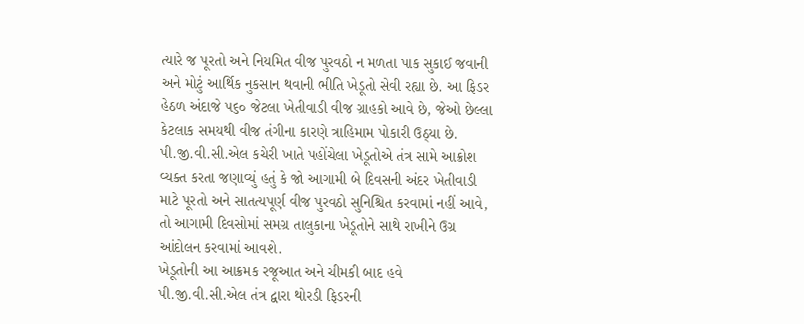ત્યારે જ પૂરતો અને નિયમિત વીજ પુરવઠો ન મળતા પાક સુકાઈ જવાની અને મોટું આર્થિક નુકસાન થવાની ભીતિ ખેડૂતો સેવી રહ્યા છે. આ ફિડર હેઠળ અંદાજે ૫૬૦ જેટલા ખેતીવાડી વીજ ગ્રાહકો આવે છે, જેઓ છેલ્લા કેટલાક સમયથી વીજ તંગીના કારણે ત્રાહિમામ પોકારી ઉઠ્યા છે.
પી.જી.વી.સી.એલ કચેરી ખાતે પહોંચેલા ખેડૂતોએ તંત્ર સામે આક્રોશ વ્યક્ત કરતા જણાવ્યું હતું કે જો આગામી બે દિવસની અંદર ખેતીવાડી માટે પૂરતો અને સાતત્યપૂર્ણ વીજ પુરવઠો સુનિશ્ચિત કરવામાં નહીં આવે, તો આગામી દિવસોમાં સમગ્ર તાલુકાના ખેડૂતોને સાથે રાખીને ઉગ્ર આંદોલન કરવામાં આવશે.
ખેડૂતોની આ આક્રમક રજૂઆત અને ચીમકી બાદ હવે પી.જી.વી.સી.એલ તંત્ર દ્વારા થોરડી ફિડરની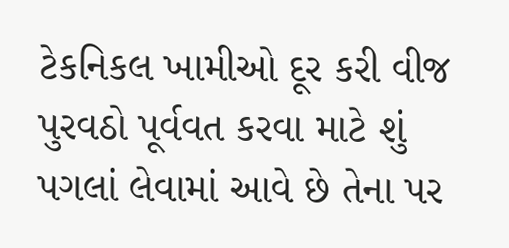ટેકનિકલ ખામીઓ દૂર કરી વીજ પુરવઠો પૂર્વવત કરવા માટે શું પગલાં લેવામાં આવે છે તેના પર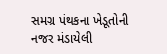સમગ્ર પંથકના ખેડૂતોની નજર મંડાયેલી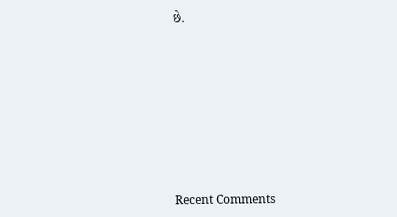છે.












Recent Comments